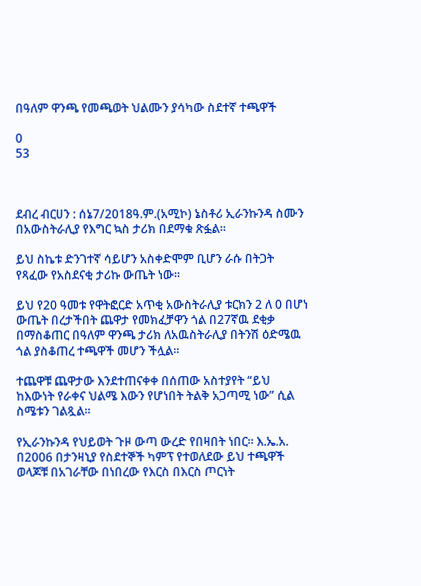በዓለም ዋንጫ የመጫወት ህልሙን ያሳካው ስደተኛ ተጫዋች

0
53



ደብረ ብርሀን : ሰኔ7/2018ዓ.ም.(አሚኮ) ኔስቶሪ ኢራንኩንዳ ስሙን በአውስትራሊያ የእግር ኳስ ታሪክ በደማቁ ጽፏል።

ይህ ስኬቱ ድንገተኛ ሳይሆን አስቀድሞም ቢሆን ራሱ በትጋት የጻፈው የአስደናቂ ታሪኩ ውጤት ነው።

ይህ የ20 ዓመቱ የዋትፎርድ አጥቂ አውስትራሊያ ቱርክን 2 ለ 0 በሆነ ውጤት በረታችበት ጨዋታ የመክፈቻዋን ጎል በ27ኛዉ ደቂቃ በማስቆጠር በዓለም ዋንጫ ታሪክ ለአዉስትራሊያ በትንሽ ዕድሜዉ ጎል ያስቆጠረ ተጫዋች መሆን ችሏል።

ተጨዋቹ ጨዋታው እንደተጠናቀቀ በሰጠው አስተያየት “ይህ ከእውነት የራቀና ህልሜ እውን የሆነበት ትልቅ አጋጣሚ ነው” ሲል ስሜቱን ገልጿል።

የኢራንኩንዳ የህይወት ጉዞ ውጣ ውረድ የበዛበት ነበር። እ.ኤ.አ. በ2006 በታንዛኒያ የስደተኞች ካምፕ የተወለደው ይህ ተጫዋች ወላጆቹ በአገራቸው በነበረው የእርስ በእርስ ጦርነት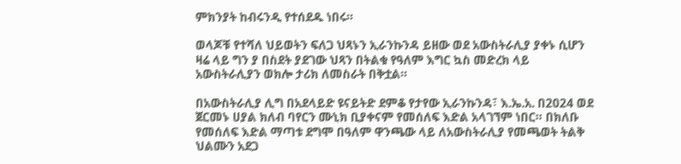ምክንያት ከብሩንዲ የተሰደዱ ነበሩ።

ወላጆቹ የተሻለ ህይወትን ፍለጋ ህጻኑን ኢራንኩንዳ ይዘው ወደ አውስትራሊያ ያቀኑ ሲሆን ዛሬ ላይ ግን ያ በስደት ያደገው ህጻን በትልቁ የዓለም እግር ኳስ መድረክ ላይ አውስትራሊያን ወክሎ ታሪክ ለመስራት በቅቷል።

በአውስትራሊያ ሊግ በአደላይድ ዩናይትድ ደምቆ የታየው ኢራንኩንዳ፣ እ.ኤ.አ. በ2024 ወደ ጀርመኑ ሀያል ክለብ ባየርን ሙኒክ ቢያቀናም የመሰለፍ እድል አላገኘም ነበር። በክለቡ የመሰለፍ እድል ማጣቱ ደግሞ በዓለም ዋንጫው ላይ ለአውስትራሊያ የመጫወት ትልቅ ህልሙን አደጋ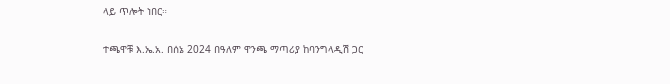ላይ ጥሎት ነበር።

ተጫዋቹ እ.ኤ.አ. በሰኔ 2024 በዓለም ዋንጫ ማጣሪያ ከባንግላዲሽ ጋር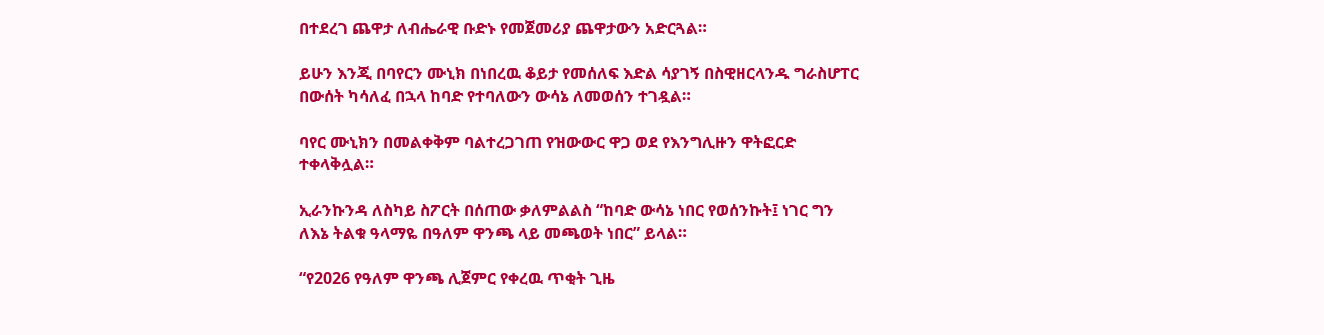በተደረገ ጨዋታ ለብሔራዊ ቡድኑ የመጀመሪያ ጨዋታውን አድርጓል።

ይሁን እንጂ በባየርን ሙኒክ በነበረዉ ቆይታ የመሰለፍ እድል ሳያገኝ በስዊዘርላንዱ ግራስሆፐር በውሰት ካሳለፈ በኋላ ከባድ የተባለውን ውሳኔ ለመወሰን ተገዷል።

ባየር ሙኒክን በመልቀቅም ባልተረጋገጠ የዝውውር ዋጋ ወደ የእንግሊዙን ዋትፎርድ ተቀላቅሏል።

ኢራንኩንዳ ለስካይ ስፖርት በሰጠው ቃለምልልስ “ከባድ ውሳኔ ነበር የወሰንኩት፤ ነገር ግን ለእኔ ትልቁ ዓላማዬ በዓለም ዋንጫ ላይ መጫወት ነበር” ይላል።

“የ2026 የዓለም ዋንጫ ሊጀምር የቀረዉ ጥቂት ጊዜ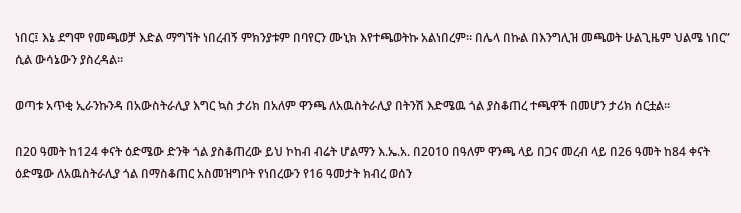ነበር፤ እኔ ደግሞ የመጫወቻ እድል ማግኘት ነበረብኝ ምክንያቱም በባየርን ሙኒክ እየተጫወትኩ አልነበረም። በሌላ በኩል በእንግሊዝ መጫወት ሁልጊዜም ህልሜ ነበር” ሲል ውሳኔውን ያስረዳል።

ወጣቱ አጥቂ ኢራንኩንዳ በአውስትራሊያ እግር ኳስ ታሪክ በአለም ዋንጫ ለአዉስትራሊያ በትንሽ እድሜዉ ጎል ያስቆጠረ ተጫዋች በመሆን ታሪክ ሰርቷል።

በ20 ዓመት ከ124 ቀናት ዕድሜው ድንቅ ጎል ያስቆጠረው ይህ ኮከብ ብሬት ሆልማን እ.ኤ.አ. በ2010 በዓለም ዋንጫ ላይ በጋና መረብ ላይ በ26 ዓመት ከ84 ቀናት ዕድሜው ለአዉስትራሊያ ጎል በማስቆጠር አስመዝግቦት የነበረውን የ16 ዓመታት ክብረ ወሰን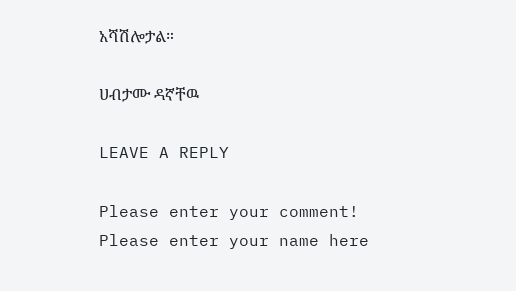አሻሽሎታል።

ሀብታሙ ዳኛቸዉ

LEAVE A REPLY

Please enter your comment!
Please enter your name here